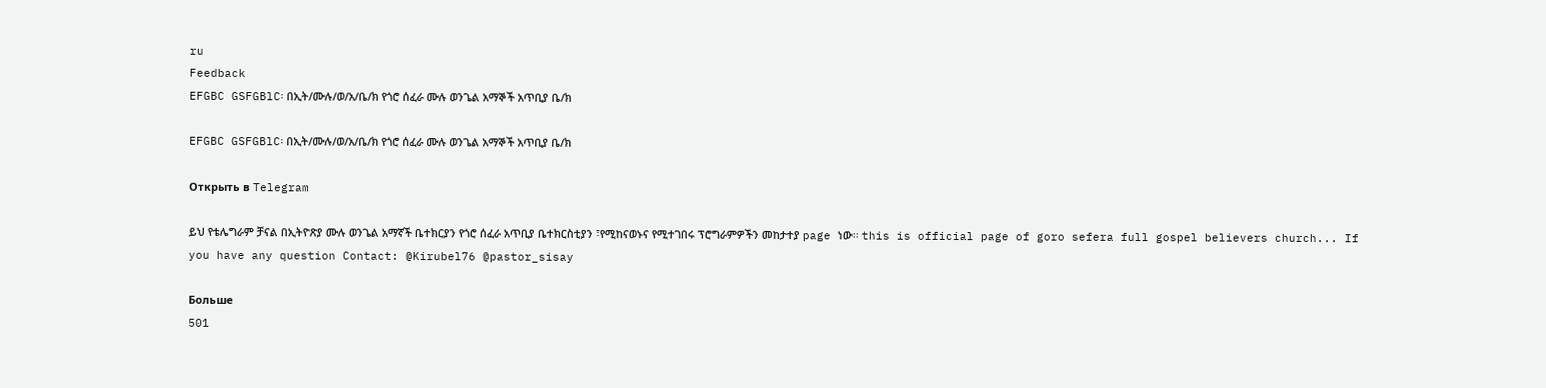ru
Feedback
EFGBC GSFGBlC፡ በኢት/ሙሉ/ወ/አ/ቤ/ክ የጎሮ ሰፈራ ሙሉ ወንጌል አማኞች አጥቢያ ቤ/ክ

EFGBC GSFGBlC፡ በኢት/ሙሉ/ወ/አ/ቤ/ክ የጎሮ ሰፈራ ሙሉ ወንጌል አማኞች አጥቢያ ቤ/ክ

Открыть в Telegram

ይህ የቴሌግራም ቻናል በኢትዮጽያ ሙሉ ወንጌል አማኛች ቤተክርያን የጎሮ ሰፈራ አጥቢያ ቤተክርስቲያን ፣የሚከናወኑና የሚተገበሩ ፕሮግራምዎችን መከታተያ page ነው፡፡ this is official page of goro sefera full gospel believers church... If you have any question Contact: @Kirubel76 @pastor_sisay

Больше
501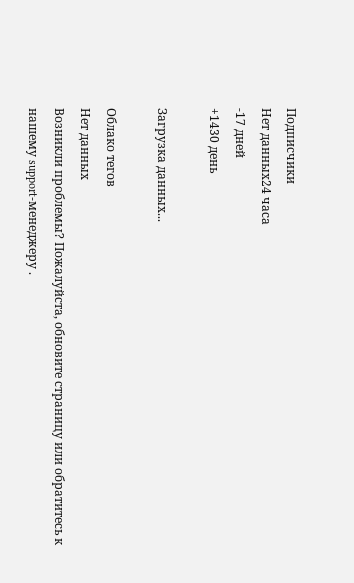Подписчики
Нет данных24 часа
-17 дней
+1430 день

Загрузка данных...

Облако тегов
Нет данных
Возникли проблемы? Пожалуйста, обновите страницу или обратитесь к нашему support-менеджеру .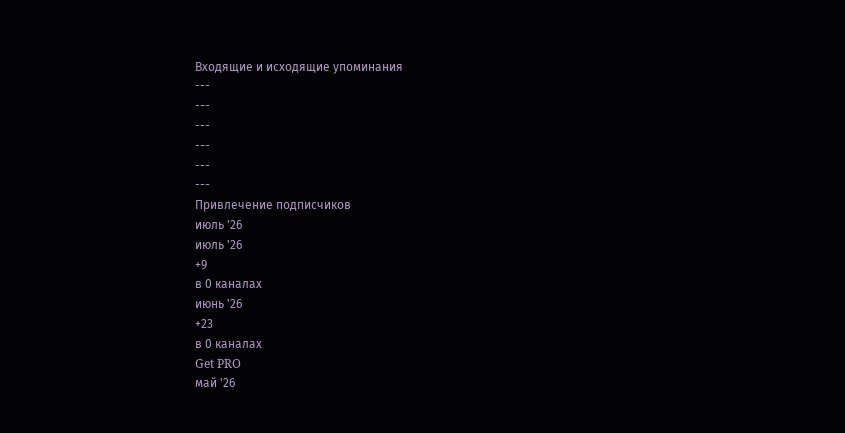Входящие и исходящие упоминания
---
---
---
---
---
---
Привлечение подписчиков
июль '26
июль '26
+9
в 0 каналах
июнь '26
+23
в 0 каналах
Get PRO
май '26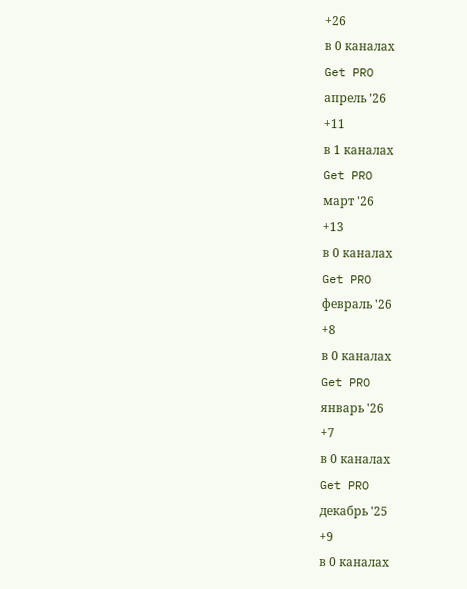+26
в 0 каналах
Get PRO
апрель '26
+11
в 1 каналах
Get PRO
март '26
+13
в 0 каналах
Get PRO
февраль '26
+8
в 0 каналах
Get PRO
январь '26
+7
в 0 каналах
Get PRO
декабрь '25
+9
в 0 каналах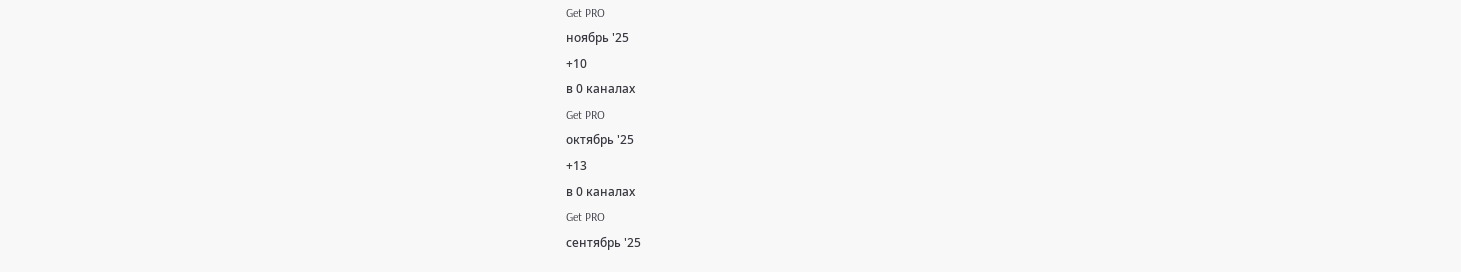Get PRO
ноябрь '25
+10
в 0 каналах
Get PRO
октябрь '25
+13
в 0 каналах
Get PRO
сентябрь '25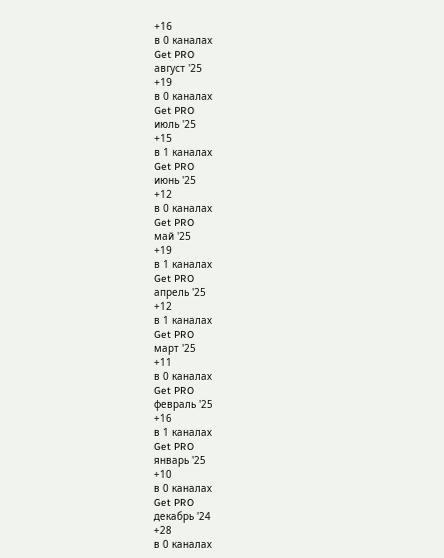+16
в 0 каналах
Get PRO
август '25
+19
в 0 каналах
Get PRO
июль '25
+15
в 1 каналах
Get PRO
июнь '25
+12
в 0 каналах
Get PRO
май '25
+19
в 1 каналах
Get PRO
апрель '25
+12
в 1 каналах
Get PRO
март '25
+11
в 0 каналах
Get PRO
февраль '25
+16
в 1 каналах
Get PRO
январь '25
+10
в 0 каналах
Get PRO
декабрь '24
+28
в 0 каналах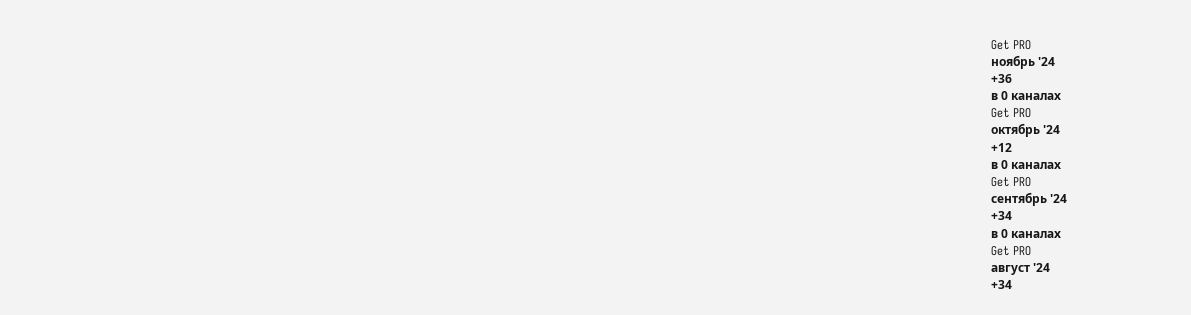Get PRO
ноябрь '24
+36
в 0 каналах
Get PRO
октябрь '24
+12
в 0 каналах
Get PRO
сентябрь '24
+34
в 0 каналах
Get PRO
август '24
+34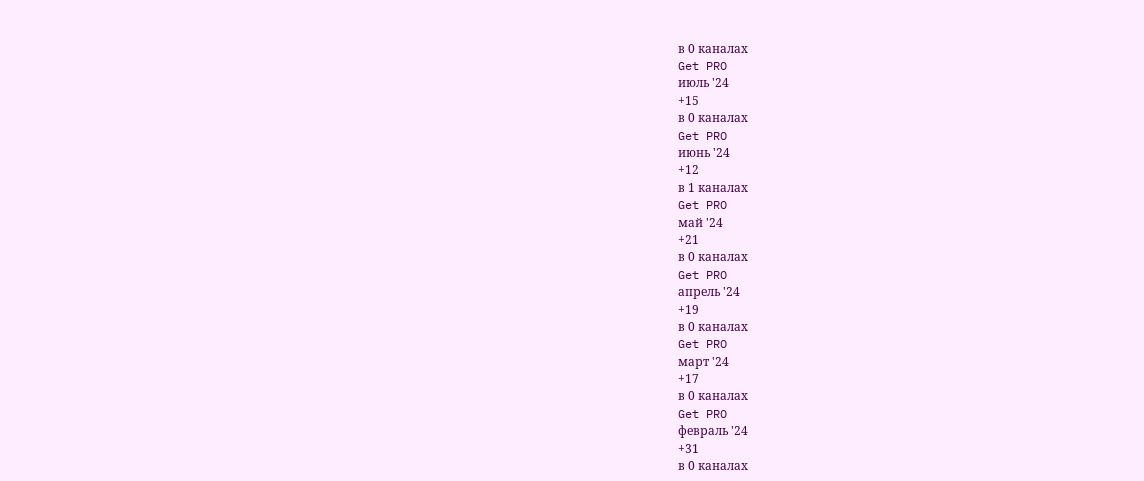в 0 каналах
Get PRO
июль '24
+15
в 0 каналах
Get PRO
июнь '24
+12
в 1 каналах
Get PRO
май '24
+21
в 0 каналах
Get PRO
апрель '24
+19
в 0 каналах
Get PRO
март '24
+17
в 0 каналах
Get PRO
февраль '24
+31
в 0 каналах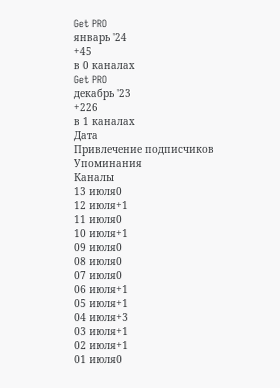Get PRO
январь '24
+45
в 0 каналах
Get PRO
декабрь '23
+226
в 1 каналах
Дата
Привлечение подписчиков
Упоминания
Каналы
13 июля0
12 июля+1
11 июля0
10 июля+1
09 июля0
08 июля0
07 июля0
06 июля+1
05 июля+1
04 июля+3
03 июля+1
02 июля+1
01 июля0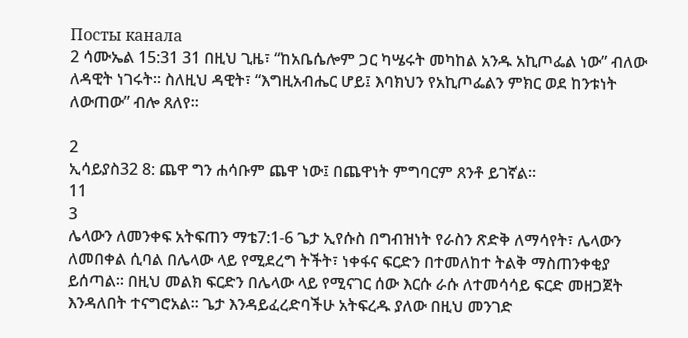Посты канала
2 ሳሙኤል 15:31 31 በዚህ ጊዜ፣ “ከአቤሴሎም ጋር ካሤሩት መካከል አንዱ አኪጦፌል ነው” ብለው ለዳዊት ነገሩት። ስለዚህ ዳዊት፣ “እግዚአብሔር ሆይ፤ እባክህን የአኪጦፌልን ምክር ወደ ከንቱነት ለውጠው” ብሎ ጸለየ።

2
ኢሳይያስ32 8: ጨዋ ግን ሐሳቡም ጨዋ ነው፤ በጨዋነት ምግባርም ጸንቶ ይገኛል።
11
3
ሌላውን ለመንቀፍ አትፍጠን ማቴ7:1-6 ጌታ ኢየሱስ በግብዝነት የራስን ጽድቅ ለማሳየት፣ ሌላውን ለመበቀል ሲባል በሌላው ላይ የሚደረግ ትችት፣ ነቀፋና ፍርድን በተመለከተ ትልቅ ማስጠንቀቂያ ይሰጣል፡፡ በዚህ መልክ ፍርድን በሌላው ላይ የሚናገር ሰው እርሱ ራሱ ለተመሳሳይ ፍርድ መዘጋጀት እንዳለበት ተናግሮአል፡፡ ጌታ እንዳይፈረድባችሁ አትፍረዱ ያለው በዚህ መንገድ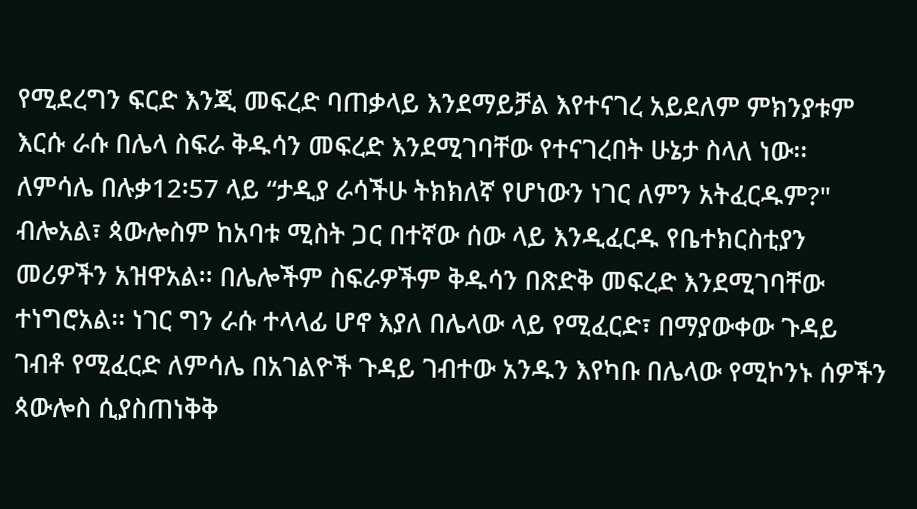የሚደረግን ፍርድ እንጂ መፍረድ ባጠቃላይ እንደማይቻል እየተናገረ አይደለም ምክንያቱም እርሱ ራሱ በሌላ ስፍራ ቅዱሳን መፍረድ እንደሚገባቸው የተናገረበት ሁኔታ ስላለ ነው፡፡ ለምሳሌ በሉቃ12፡57 ላይ “ታዲያ ራሳችሁ ትክክለኛ የሆነውን ነገር ለምን አትፈርዱም?" ብሎአል፣ ጳውሎስም ከአባቱ ሚስት ጋር በተኛው ሰው ላይ እንዲፈርዱ የቤተክርስቲያን መሪዎችን አዝዋአል፡፡ በሌሎችም ስፍራዎችም ቅዱሳን በጽድቅ መፍረድ እንደሚገባቸው ተነግሮአል፡፡ ነገር ግን ራሱ ተላላፊ ሆኖ እያለ በሌላው ላይ የሚፈርድ፣ በማያውቀው ጉዳይ ገብቶ የሚፈርድ ለምሳሌ በአገልዮች ጉዳይ ገብተው አንዱን እየካቡ በሌላው የሚኮንኑ ሰዎችን ጳውሎስ ሲያስጠነቅቅ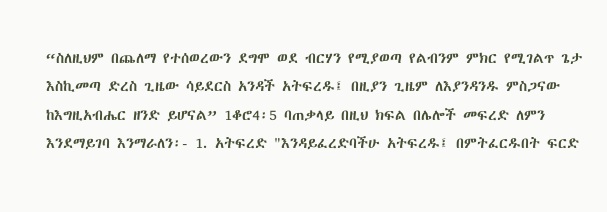“ስለዚህም በጨለማ የተሰወረውን ደግሞ ወደ ብርሃን የሚያወጣ የልብንም ምክር የሚገልጥ ጌታ እስኪመጣ ድረስ ጊዜው ሳይደርስ አንዳች አትፍረዱ፤ በዚያን ጊዜም ለእያንዳንዱ ምስጋናው ከእግዚአብሔር ዘንድ ይሆናል” 1ቆሮ4፡5 ባጠቃላይ በዚህ ክፍል በሌሎች መፍረድ ለምን እንደማይገባ እንማራለን፡- 1. አትፍረድ "እንዳይፈረድባችሁ አትፍረዱ፤ በምትፈርዱበት ፍርድ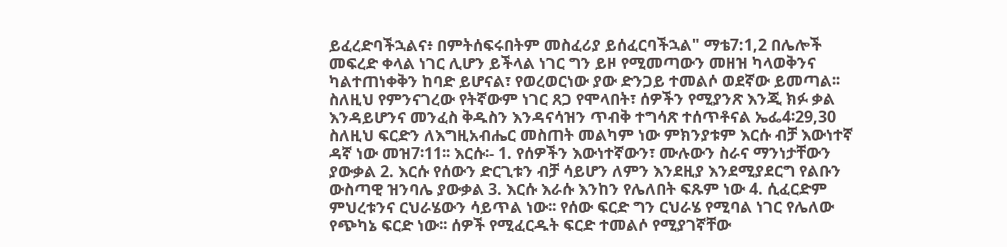ይፈረድባችኋልና፥ በምትሰፍሩበትም መስፈሪያ ይሰፈርባችኋል" ማቴ7:1,2 በሌሎች መፍረድ ቀላል ነገር ሊሆን ይችላል ነገር ግን ይዞ የሚመጣውን መዘዝ ካላወቅንና ካልተጠነቀቅን ከባድ ይሆናል፣ የወረወርነው ያው ድንጋይ ተመልሶ ወደኛው ይመጣል፡፡ ስለዚህ የምንናገረው የትኛውም ነገር ጸጋ የሞላበት፣ ሰዎችን የሚያንጽ እንጂ ክፉ ቃል እንዳይሆንና መንፈስ ቅዱስን እንዳናሳዝን ጥብቅ ተግሳጽ ተሰጥቶናል ኤፌ4፡29,30 ስለዚህ ፍርድን ለእግዚአብሔር መስጠት መልካም ነው ምክንያቱም እርሱ ብቻ እውነተኛ ዳኛ ነው መዝ7፡11፡፡ እርሱ፡- 1. የሰዎችን እውነተኛውን፣ ሙሉውን ስራና ማንነታቸውን ያውቃል 2. እርሱ የሰውን ድርጊቱን ብቻ ሳይሆን ለምን እንደዚያ እንደሚያደርግ የልቡን ውስጣዊ ዝንባሌ ያውቃል 3. እርሱ እራሱ እንከን የሌለበት ፍጹም ነው 4. ሲፈርድም ምህረቱንና ርህራሄውን ሳይጥል ነው፡፡ የሰው ፍርድ ግን ርህራሄ የሚባል ነገር የሌለው የጭካኔ ፍርድ ነው፡፡ ሰዎች የሚፈርዱት ፍርድ ተመልሶ የሚያገኛቸው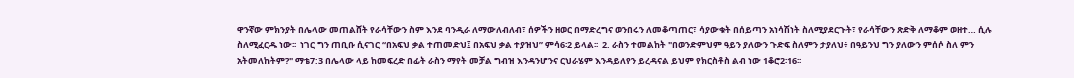ዋንኛው ምክንያት በሌላው መጠልሸት የራሳቸውን ስም እንደ ባንዲራ ለማውለብለብ፣ ሰዎችን ዘወር በማድረግና ወንበሩን ለመቆጣጠር፣ ሳያውቁት በሰይጣን አነሳሽነት ስለሚያደርጉት፣ የራሳቸውን ጽድቅ ለማቆም ወዘተ… ሲሉ ስለሚፈርዱ ነው፡፡  ነገር ግን ጠቢቡ ሲናገር “በአፍህ ቃል ተጠመድህ፤ በአፍህ ቃል ተያዝህ” ምሳ6፡2 ይላል፡፡  2. ራስን ተመልከት "በወንድምህም ዓይን ያለውን ጉድፍ ስለምን ታያለህ፥ በዓይንህ ግን ያለውን ምሰሶ ስለ ምን አትመለከትም?" ማቴ7:3 በሌላው ላይ ከመፍረድ በፊት ራስን ማየት መቻል ግብዝ እንዳንሆንና ርህራሄም እንዳይለየን ይረዳናል ይህም የክርስቶስ ልብ ነው 1ቆሮ2፡16፡፡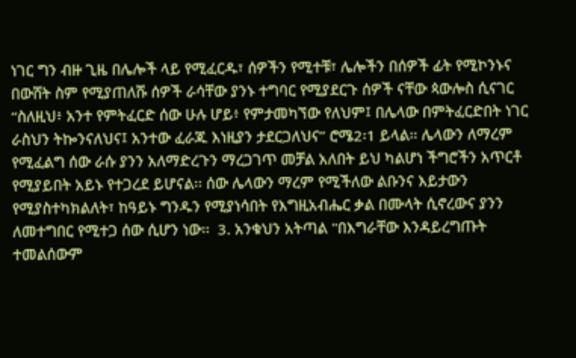ነገር ግን ብዙ ጊዜ በሌሎች ላይ የሚፈርዱ፣ ሰዎችን የሚተቹ፣ ሌሎችን በሰዎች ፊት የሚኮንኑና በውሸት ስም የሚያጠለሹ ሰዎች ራሳቸው ያንኑ ተግባር የሚያደርጉ ሰዎች ናቸው ጳውሎስ ሲናገር “ስለዚህ፥ አንተ የምትፈርድ ሰው ሁሉ ሆይ፥ የምታመካኘው የለህም፤ በሌላው በምትፈርድበት ነገር ራስህን ትኰንናለህና፤ አንተው ፈራጁ እነዚያን ታደርጋለህና” ሮሜ2፡1 ይላል፡፡ ሌላውን ለማረም የሚፈልግ ሰው ራሱ ያንን አለማድረጉን ማረጋገጥ መቻል አለበት ይህ ካልሆነ ችግሮችን አጥርቶ የሚያይበት አይኑ የተጋረደ ይሆናል፡፡ ሰው ሌላውን ማረም የሚችለው ልቡንና እይታውን የሚያስተካክልለት፣ ከዓይኑ ግንዱን የሚያነሳበት የእግዚአብሔር ቃል በሙላት ሲኖረውና ያንን ለመተግበር የሚተጋ ሰው ሲሆን ነው፡፡  3. አንቁህን አትጣል "በእግራቸው እንዳይረግጡት ተመልሰውም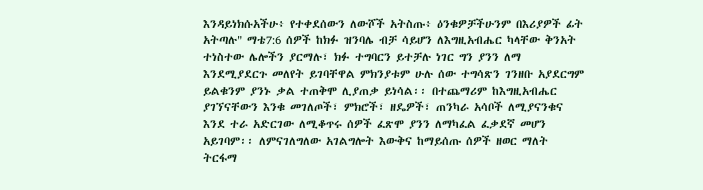እንዳይነክሱአችሁ፥ የተቀደሰውን ለውሾች አትስጡ፥ ዕንቁዎቻችሁንም በእሪያዎች ፊት አትጣሉ" ማቴ7:6 ሰዎች ከክፉ ዝንባሌ ብቻ ሳይሆን ለእግዚአብሔር ካላቸው ቅንአት ተነስተው ሌሎችን ያርማሉ፣ ክፉ ተግባርን ይተቻሉ ነገር ግን ያንን ለማ እንደሚያደርጉ መለየት ይገባቸዋል ምክንያቱም ሁሉ ሰው ተግሳጽን ገንዘቡ አያደርግም ይልቁንም ያንኑ ቃል ተጠቅሞ ሊያጠቃ ይነሳል፡፡ በተጨማሪም ከእግዚአብሔር ያገኘናቸውን እንቁ መገለጦች፣ ምክሮች፣ ዘዴዎች፣ ጠንካራ አሳቦች ለሚያናንቁና እንደ ተራ አድርገው ለሚቆጥሩ ሰዎች ፈጽሞ ያንን ለማካፈል ፈቃደኛ መሆን አይገባም፡፡ ለምናገለግለው አገልግሎት እውቅና ከማይሰጡ ሰዎች ዘወር ማለት ትርፋማ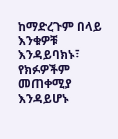ከማድረጉም በላይ እንቁዎቹ እንዳይባክኑ፣ የክፉዎችም መጠቀሚያ እንዳይሆኑ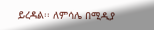ይረዳል፡፡ ለምሳሌ በሚዲያ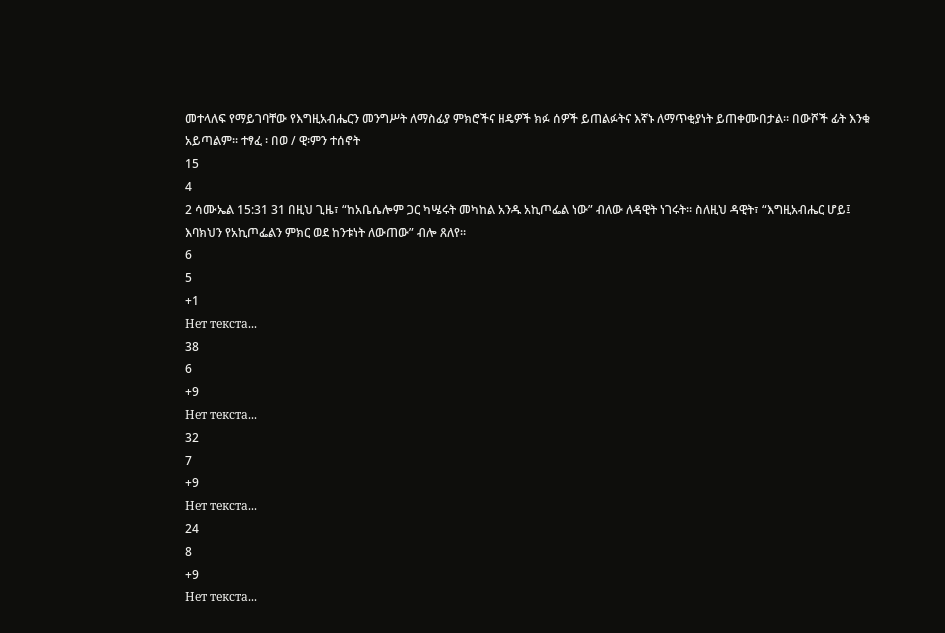መተላለፍ የማይገባቸው የእግዚአብሔርን መንግሥት ለማስፊያ ምክሮችና ዘዴዎች ክፉ ሰዎች ይጠልፉትና እኛኑ ለማጥቂያነት ይጠቀሙበታል፡፡ በውሾች ፊት እንቁ አይጣልም፡፡ ተፃፈ ፡ በወ / ዊ፡ምን ተሰኖት
15
4
2 ሳሙኤል 15:31 31 በዚህ ጊዜ፣ “ከአቤሴሎም ጋር ካሤሩት መካከል አንዱ አኪጦፌል ነው” ብለው ለዳዊት ነገሩት። ስለዚህ ዳዊት፣ “እግዚአብሔር ሆይ፤ እባክህን የአኪጦፌልን ምክር ወደ ከንቱነት ለውጠው” ብሎ ጸለየ።
6
5
+1
Нет текста...
38
6
+9
Нет текста...
32
7
+9
Нет текста...
24
8
+9
Нет текста...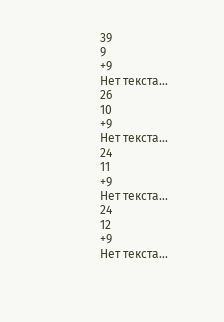39
9
+9
Нет текста...
26
10
+9
Нет текста...
24
11
+9
Нет текста...
24
12
+9
Нет текста...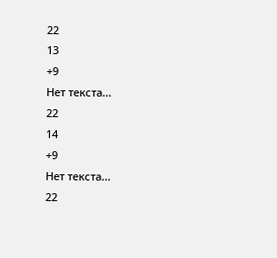22
13
+9
Нет текста...
22
14
+9
Нет текста...
22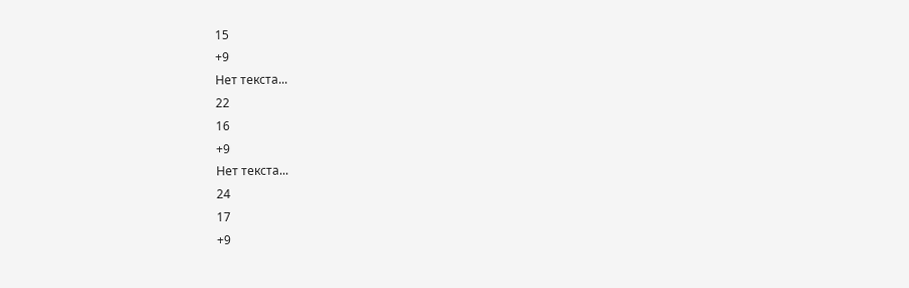15
+9
Нет текста...
22
16
+9
Нет текста...
24
17
+9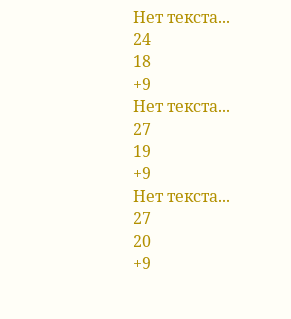Нет текста...
24
18
+9
Нет текста...
27
19
+9
Нет текста...
27
20
+9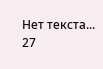Нет текста...
27